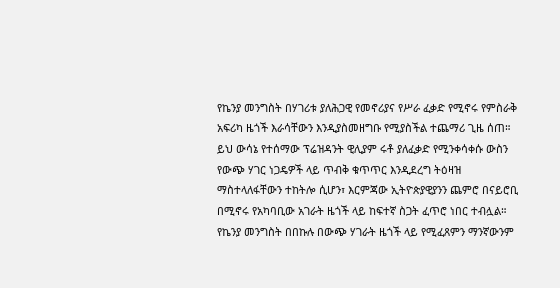የኬንያ መንግስት በሃገሪቱ ያለሕጋዊ የመኖሪያና የሥራ ፈቃድ የሚኖሩ የምስራቅ አፍሪካ ዜጎች እራሳቸውን እንዲያስመዘግቡ የሚያስችል ተጨማሪ ጊዜ ሰጠ።
ይህ ውሳኔ የተሰማው ፕሬዝዳንት ዊሊያም ሩቶ ያለፈቃድ የሚንቀሳቀሱ ውስን የውጭ ሃገር ነጋዴዎች ላይ ጥብቅ ቁጥጥር እንዲደረግ ትዕዛዝ ማስተላለፋቸውን ተከትሎ ሲሆን፣ እርምጃው ኢትዮጵያዊያንን ጨምሮ በናይሮቢ በሚኖሩ የአካባቢው አገራት ዜጎች ላይ ከፍተኛ ስጋት ፈጥሮ ነበር ተብሏል።
የኬንያ መንግስት በበኩሉ በውጭ ሃገራት ዜጎች ላይ የሚፈጸምን ማንኛውንም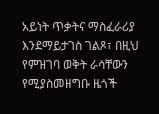አይነት ጥቃትና ማስፈራሪያ እንደማይታገስ ገልጾ፣ በዚህ የምዝገባ ወቅት ራሳቸውን የሚያስመዘግቡ ዜጎች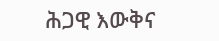ሕጋዊ እውቅና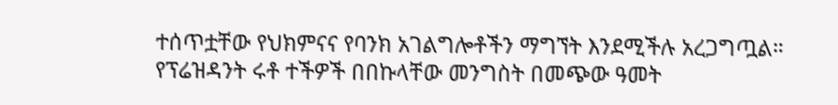ተሰጥቷቸው የህክምናና የባንክ አገልግሎቶችን ማግኘት እንደሚችሉ አረጋግጧል።
የፕሬዝዳንት ሩቶ ተችዎች በበኩላቸው መንግስት በመጭው ዓመት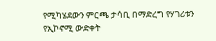የሚካሄደውን ምርጫ ታሳቢ በማድረግ የሃገሪቱን የኢኮኖሚ ውድቀት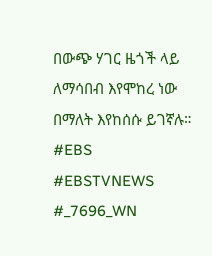በውጭ ሃገር ዜጎች ላይ ለማሳበብ እየሞከረ ነው በማለት እየከሰሱ ይገኛሉ።
#EBS
#EBSTVNEWS
#_7696_WN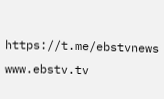https://t.me/ebstvnews
www.ebstv.tv